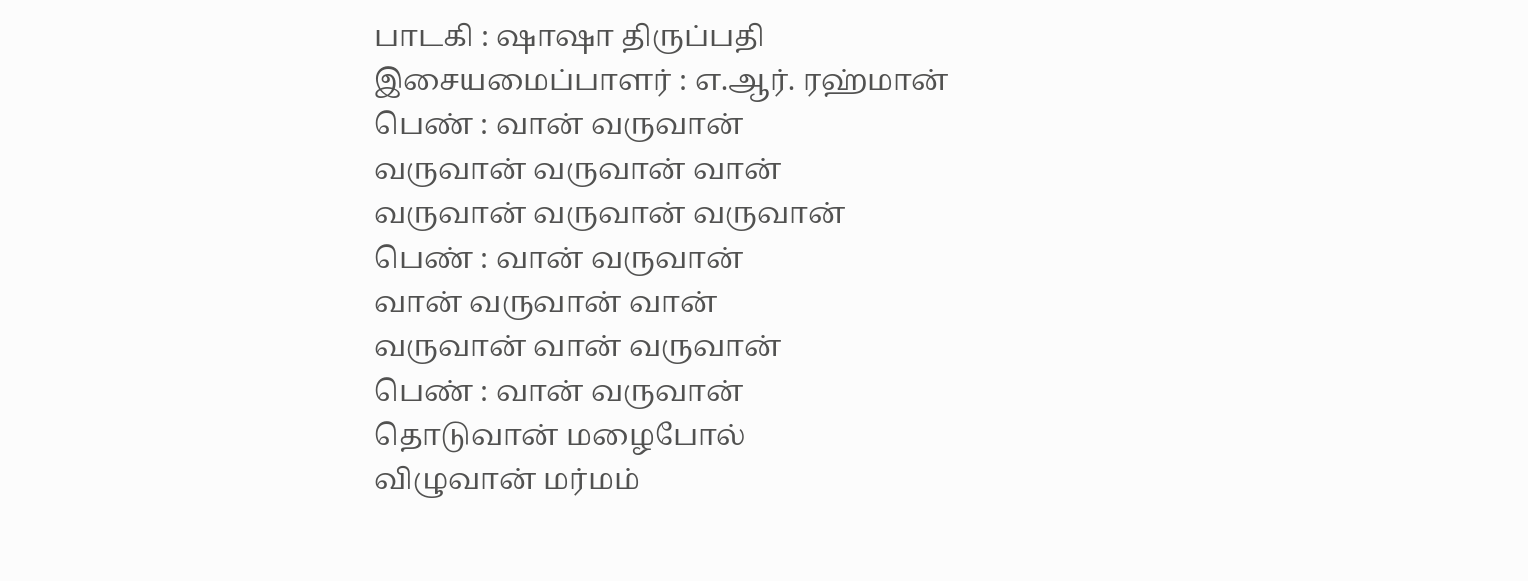பாடகி : ஷாஷா திருப்பதி
இசையமைப்பாளர் : எ.ஆர். ரஹ்மான்
பெண் : வான் வருவான்
வருவான் வருவான் வான்
வருவான் வருவான் வருவான்
பெண் : வான் வருவான்
வான் வருவான் வான்
வருவான் வான் வருவான்
பெண் : வான் வருவான்
தொடுவான் மழைபோல்
விழுவான் மர்மம்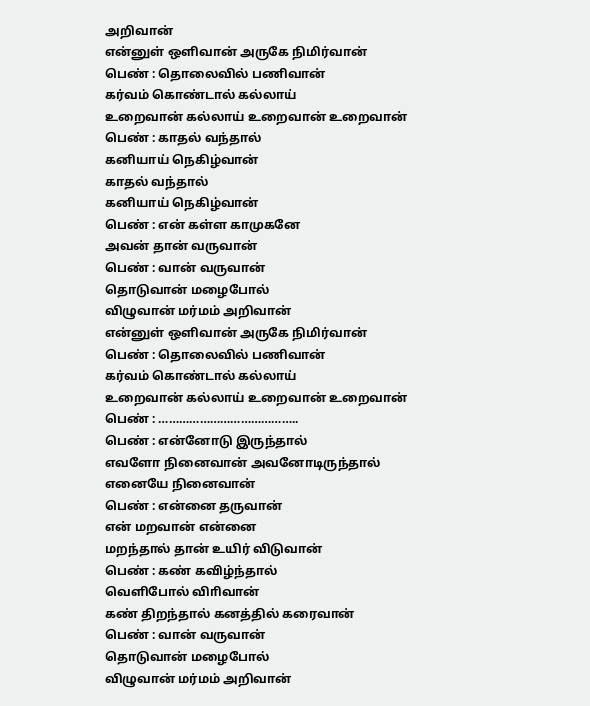அறிவான்
என்னுள் ஒளிவான் அருகே நிமிர்வான்
பெண் : தொலைவில் பணிவான்
கர்வம் கொண்டால் கல்லாய்
உறைவான் கல்லாய் உறைவான் உறைவான்
பெண் : காதல் வந்தால்
கனியாய் நெகிழ்வான்
காதல் வந்தால்
கனியாய் நெகிழ்வான்
பெண் : என் கள்ள காமுகனே
அவன் தான் வருவான்
பெண் : வான் வருவான்
தொடுவான் மழைபோல்
விழுவான் மர்மம் அறிவான்
என்னுள் ஒளிவான் அருகே நிமிர்வான்
பெண் : தொலைவில் பணிவான்
கர்வம் கொண்டால் கல்லாய்
உறைவான் கல்லாய் உறைவான் உறைவான்
பெண் : …………………………………..
பெண் : என்னோடு இருந்தால்
எவளோ நினைவான் அவனோடிருந்தால்
எனையே நினைவான்
பெண் : என்னை தருவான்
என் மறவான் என்னை
மறந்தால் தான் உயிர் விடுவான்
பெண் : கண் கவிழ்ந்தால்
வெளிபோல் விாிவான்
கண் திறந்தால் கனத்தில் கரைவான்
பெண் : வான் வருவான்
தொடுவான் மழைபோல்
விழுவான் மர்மம் அறிவான்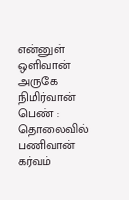என்னுள் ஒளிவான் அருகே நிமிர்வான்
பெண் : தொலைவில் பணிவான்
கர்வம்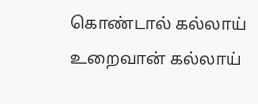கொண்டால் கல்லாய்
உறைவான் கல்லாய்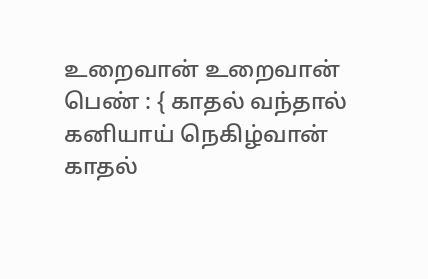உறைவான் உறைவான்
பெண் : { காதல் வந்தால்
கனியாய் நெகிழ்வான்
காதல்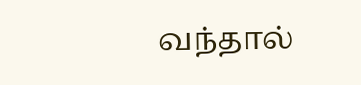வந்தால்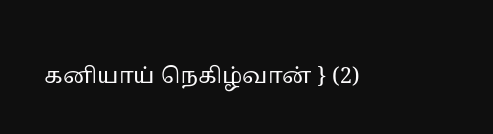கனியாய் நெகிழ்வான் } (2)